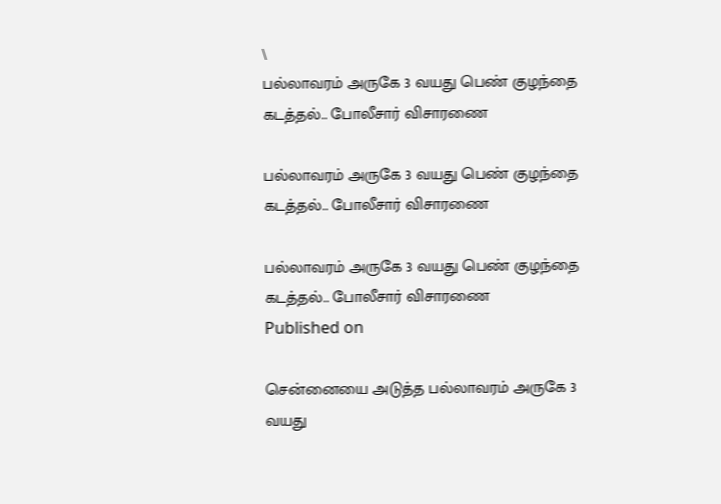\
பல்லாவரம் அருகே 3 வயது பெண் குழந்தை கடத்தல்.. போலீசார் விசாரணை

பல்லாவரம் அருகே 3 வயது பெண் குழந்தை கடத்தல்.. போலீசார் விசாரணை

பல்லாவரம் அருகே 3 வயது பெண் குழந்தை கடத்தல்.. போலீசார் விசாரணை
Published on

சென்னையை அடுத்த பல்லாவரம் அருகே 3 வயது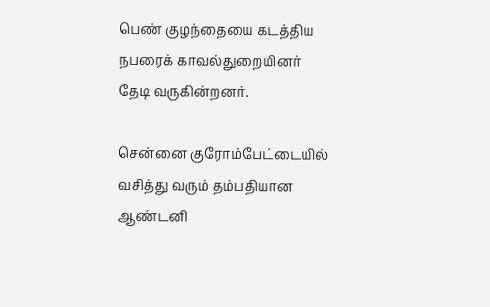பெண் குழந்தையை கடத்திய நபரைக் காவல்துறையினர் தேடி வருகின்றனர்.

சென்னை குரோம்பேட்டையில் வசித்து வரும் தம்பதியான ஆண்டனி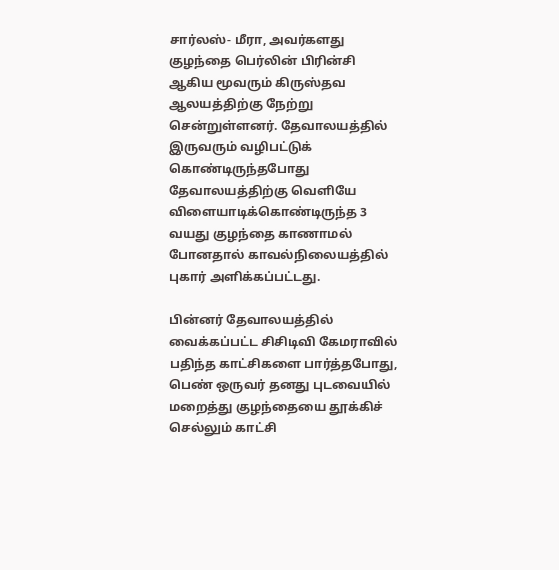சார்லஸ்- மீரா, அவர்களது குழந்தை பெர்லின் பிரின்சி ஆகிய மூவரும் கிருஸ்தவ ஆலயத்திற்கு நேற்று சென்றுள்ளனர். தேவாலயத்தில் இருவரும் வழிபட்டுக் கொண்டிருந்தபோது தேவாலயத்திற்கு வெளியே விளையாடிக்கொண்டிருந்த 3 வயது குழந்தை காணாமல் போனதால் காவல்நிலையத்தில் புகார் அளிக்கப்பட்டது.

பின்னர் தேவாலயத்தில் வைக்கப்பட்ட சிசிடிவி கேமராவில் பதிந்த காட்சிகளை பார்த்தபோது, பெண் ஒருவர் தனது புடவையில் மறைத்து குழந்தையை தூக்கிச் செல்லும் காட்சி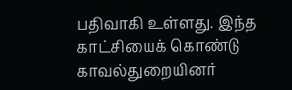பதிவாகி உள்ளது. இந்த காட்சியைக் கொண்டு காவல்துறையினர்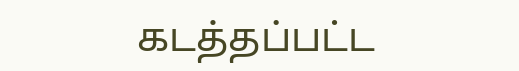கடத்தப்பட்ட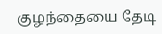குழந்தையை தேடி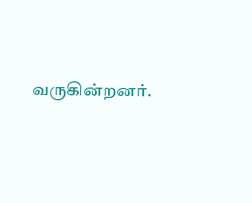வருகின்றனர்.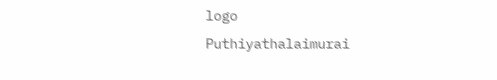logo
Puthiyathalaimurai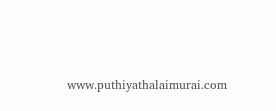www.puthiyathalaimurai.com